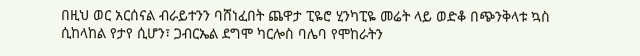በዚህ ወር አርሰናል ብራይተንን ባሸነፈበት ጨዋታ ፒዬሮ ሂንካፒዬ መሬት ላይ ወድቆ በጭንቅላቱ ኳስ ሲከላከል የታየ ሲሆን፣ ጋብርኤል ደግሞ ካርሎስ ባሌባ የሞከራትን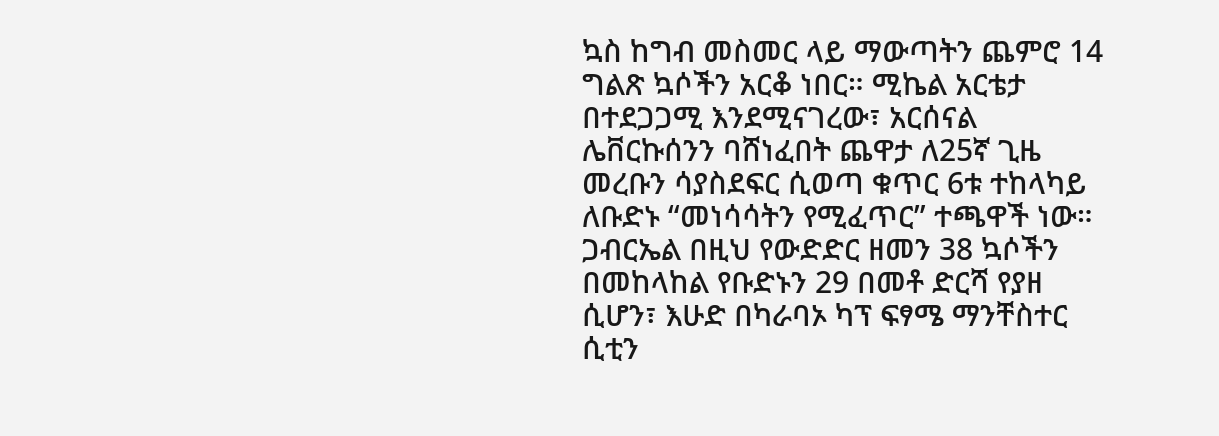ኳስ ከግብ መስመር ላይ ማውጣትን ጨምሮ 14 ግልጽ ኳሶችን አርቆ ነበር። ሚኬል አርቴታ በተደጋጋሚ እንደሚናገረው፣ አርሰናል ሌቨርኩሰንን ባሸነፈበት ጨዋታ ለ25ኛ ጊዜ መረቡን ሳያስደፍር ሲወጣ ቁጥር 6ቱ ተከላካይ ለቡድኑ “መነሳሳትን የሚፈጥር” ተጫዋች ነው። ጋብርኤል በዚህ የውድድር ዘመን 38 ኳሶችን በመከላከል የቡድኑን 29 በመቶ ድርሻ የያዘ ሲሆን፣ እሁድ በካራባኦ ካፕ ፍፃሜ ማንቸስተር ሲቲን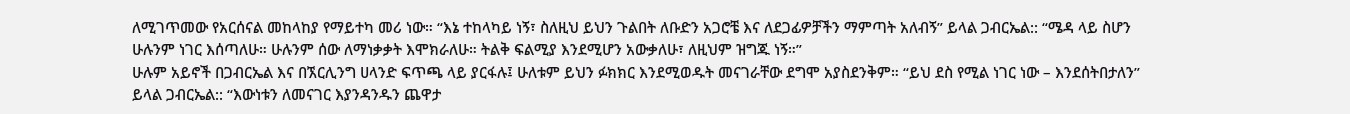ለሚገጥመው የአርሰናል መከላከያ የማይተካ መሪ ነው። “እኔ ተከላካይ ነኝ፣ ስለዚህ ይህን ጉልበት ለቡድን አጋሮቼ እና ለደጋፊዎቻችን ማምጣት አለብኝ” ይላል ጋብርኤል:: “ሜዳ ላይ ስሆን ሁሉንም ነገር እሰጣለሁ። ሁሉንም ሰው ለማነቃቃት እሞክራለሁ። ትልቅ ፍልሚያ እንደሚሆን አውቃለሁ፣ ለዚህም ዝግጁ ነኝ።”
ሁሉም አይኖች በጋብርኤል እና በኧርሊንግ ሀላንድ ፍጥጫ ላይ ያርፋሉ፤ ሁለቱም ይህን ፉክክር እንደሚወዱት መናገራቸው ደግሞ አያስደንቅም። “ይህ ደስ የሚል ነገር ነው – እንደሰትበታለን” ይላል ጋብርኤል:: “እውነቱን ለመናገር እያንዳንዱን ጨዋታ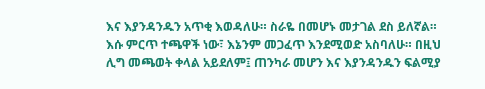እና እያንዳንዱን አጥቂ እወዳለሁ። ስራዬ በመሆኑ መታገል ደስ ይለኛል። እሱ ምርጥ ተጫዋች ነው፣ እኔንም መጋፈጥ እንደሚወድ አስባለሁ። በዚህ ሊግ መጫወት ቀላል አይደለም፤ ጠንካራ መሆን እና እያንዳንዱን ፍልሚያ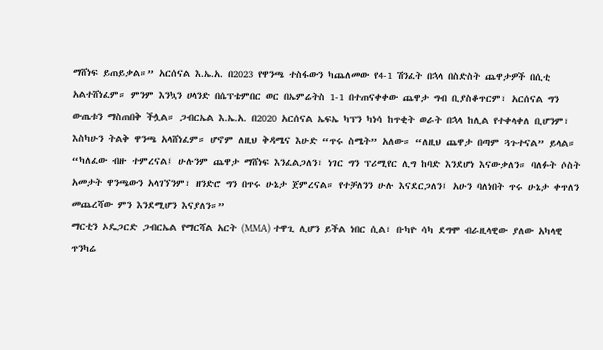ማሸነፍ ይጠይቃል።” አርሰናል እ.ኤ.አ. በ2023 የዋንጫ ተስፋውን ካጨለመው የ4-1 ሽንፈት በኋላ በስድስት ጨዋታዎች በሲቲ አልተሸነፈም። ምንም እንኳን ሀላንድ በሴፕቴምበር ወር በኤምሬትስ 1-1 በተጠናቀቀው ጨዋታ ግብ ቢያስቆጥርም፣ አርሰናል ግን ውጤቱን ማስጠበቅ ችሏል። ጋብርኤል እ.ኤ.አ. በ2020 አርሰናል ኤፍኤ ካፕን ካነሳ ከጥቂት ወራት በኋላ ከሊል የተቀላቀለ ቢሆንም፣ እስካሁን ትልቅ ዋንጫ አላሸነፈም። ሆኖም ለዚህ ቅዳሜና እሁድ “ጥሩ ስሜት” አለው። “ለዚህ ጨዋታ በጣም ጓጉተናል” ይላል። “ካለፈው ብዙ ተምረናል፤ ሁሉንም ጨዋታ ማሸነፍ እንፈልጋለን፣ ነገር ግን ፕሪሚየር ሊግ ከባድ እንደሆነ እናውቃለን። ባለፉት ሶስት አመታት ዋንጫውን አላገኘንም፣ ዘንድሮ ግን በጥሩ ሁኔታ ጀምረናል። የተቻለንን ሁሉ እናደርጋለን፤ አሁን ባለነበት ጥሩ ሁኔታ ቀጥለን መጨረሻው ምን እንደሚሆን እናያለን።”
ማርቲን ኦዴጋርድ ጋብርኤል የማርሻል አርት (MMA) ተዋጊ ሊሆን ይችል ነበር ሲል፣ ቡካዮ ሳካ ደግሞ ብራዚላዊው ያለው አካላዊ ጥንካሬ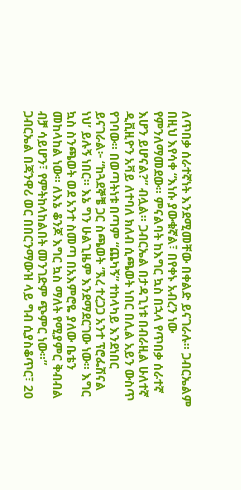ለጥበቃ ሰራተኛነት እንደሚመቸው በቀልድ ይናገራሉ። ጋብርኤልም በዚህ እየሳቀ “እነሱ ያውቁኛል፣ በየቀኑ አብረን ነው የምንለማመደው። ምናልባት ከእግር ኳስ በኋላ የጥበቃ ሰራተኛ እሆን ይሆናል?” ብሏል። ጋብርኤል በታዳጊነቱ በብራዚል ሁለተኛ ዲቪዚዮን አቫይ ለተባለ ክለብ ሲጫወት ነበር በሊል አይን ውስጥ የገባው። በወጣትነቱ በጣም “ጨካኝ” ተከላካይ እንደነበር ይናገራል፦ “ከጓደኞቼ ጋር ስጫወት ‘ኧረ ተረጋጋ አንተ ፕሮፌሽናል ነህ’ ይሉኝ ነበር። እኔ ግን ሁልጊዜም እንደማደርገው ነው። እግር ኳስ ስንጫወት ወደ አንተ ስመጣ በአእምሮዬ ያለው ቤቴን መከላከል ነው። ለእኔ ቆንጆ እግር ኳስ ማለት የሚያምር ቅብብል ብቻ ሳይሆን፣ የምትከላከልበት መንገድም ጭምር ነው።”
ጋብርኤል በጃንዋሪ ወር በበርንማውዝ ላይ ግብ ሲያስቆጥር፣ 20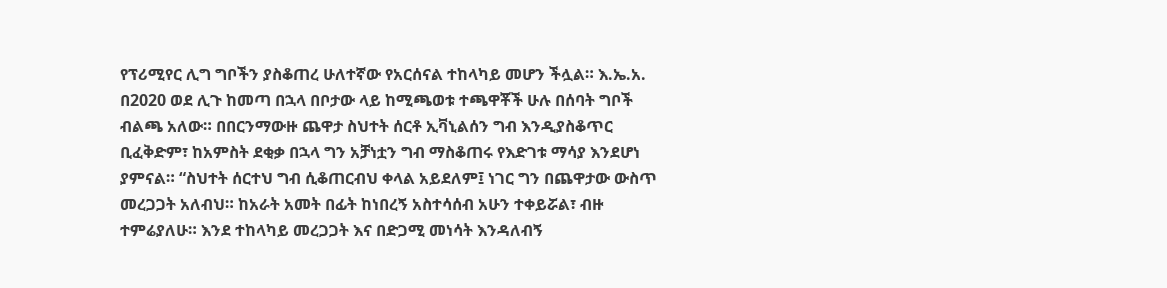የፕሪሚየር ሊግ ግቦችን ያስቆጠረ ሁለተኛው የአርሰናል ተከላካይ መሆን ችሏል። እ.ኤ.አ. በ2020 ወደ ሊጉ ከመጣ በኋላ በቦታው ላይ ከሚጫወቱ ተጫዋቾች ሁሉ በሰባት ግቦች ብልጫ አለው። በበርንማውዙ ጨዋታ ስህተት ሰርቶ ኢቫኒልሰን ግብ እንዲያስቆጥር ቢፈቅድም፣ ከአምስት ደቂቃ በኋላ ግን አቻነቷን ግብ ማስቆጠሩ የእድገቱ ማሳያ እንደሆነ ያምናል። “ስህተት ሰርተህ ግብ ሲቆጠርብህ ቀላል አይደለም፤ ነገር ግን በጨዋታው ውስጥ መረጋጋት አለብህ። ከአራት አመት በፊት ከነበረኝ አስተሳሰብ አሁን ተቀይሯል፣ ብዙ ተምሬያለሁ። እንደ ተከላካይ መረጋጋት እና በድጋሚ መነሳት እንዳለብኝ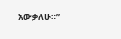አውቃለሁ።”